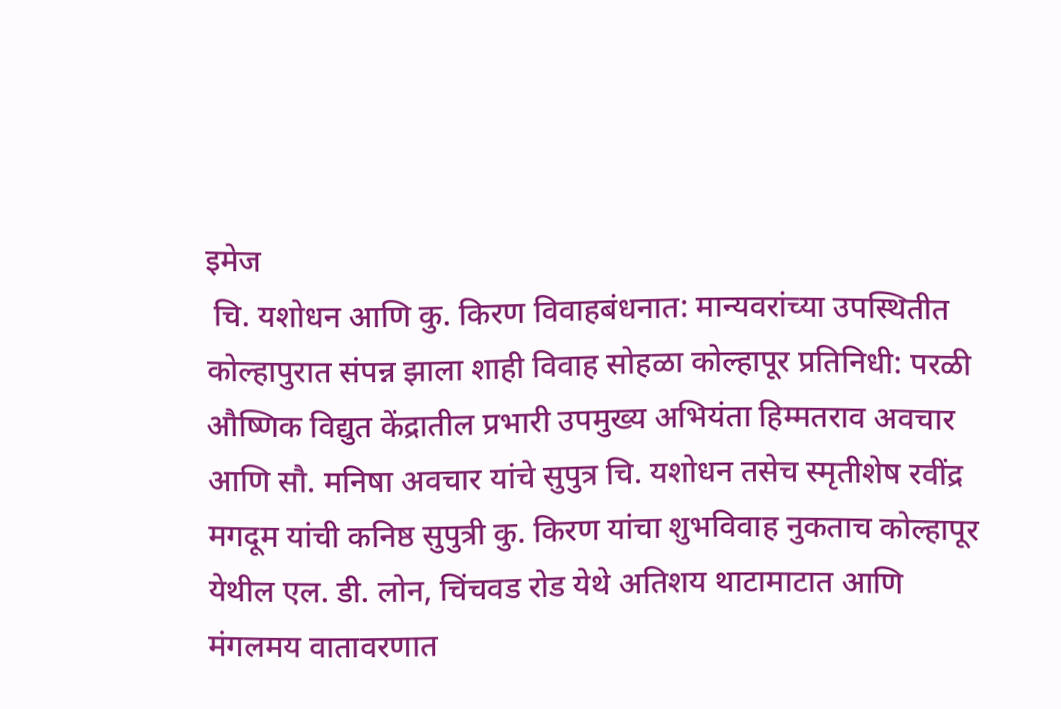इमेज
 चि. यशोधन आणि कु. किरण विवाहबंधनात: मान्यवरांच्या उपस्थितीत कोल्हापुरात संपन्न झाला शाही विवाह सोहळा कोल्हापूर प्रतिनिधी: परळी औष्णिक विद्युत केंद्रातील प्रभारी उपमुख्य अभियंता हिम्मतराव अवचार आणि सौ. मनिषा अवचार यांचे सुपुत्र चि. यशोधन तसेच स्मृतीशेष रवींद्र मगदूम यांची कनिष्ठ सुपुत्री कु. किरण यांचा शुभविवाह नुकताच कोल्हापूर येथील एल. डी. लोन, चिंचवड रोड येथे अतिशय थाटामाटात आणि मंगलमय वातावरणात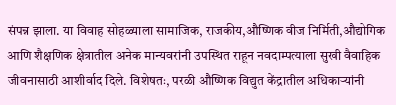संपन्न झाला. या विवाह सोहळ्याला सामाजिक, राजकीय,औष्णिक वीज निर्मिती,औद्योगिक आणि शैक्षणिक क्षेत्रातील अनेक मान्यवरांनी उपस्थित राहून नवदाम्पत्याला सुखी वैवाहिक जीवनासाठी आशीर्वाद दिले. विशेषतः, परळी औष्णिक विद्युत केंद्रातील अधिकाऱ्यांनी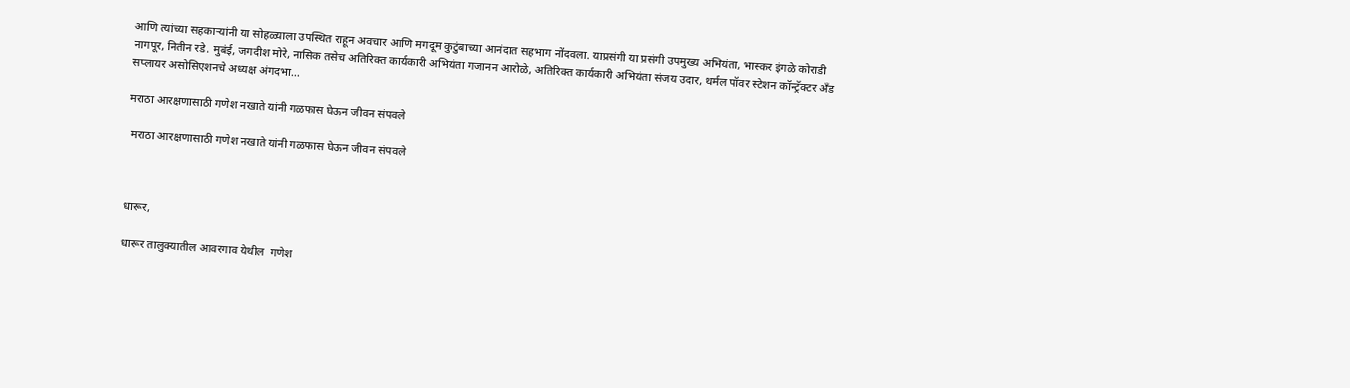आणि त्यांच्या सहकाऱ्यांनी या सोहळ्याला उपस्थित राहून अवचार आणि मगदूम कुटुंबाच्या आनंदात सहभाग नोंदवला. याप्रसंगी या प्रसंगी उपमुख्य अभियंता, भास्कर इंगळे कोराडी नागपूर, नितीन रडे. मुबंई, जगदीश मोरे, नासिक तसेच अतिरिक्त कार्यकारी अभियंता गजानन आरोळे, अतिरिक्त कार्यकारी अभियंता संजय उदार, थर्मल पॉवर स्टेशन कॉन्ट्रॅक्टर अँड सप्लायर असोसिएशनचे अध्यक्ष अंगदभा...

मराठा आरक्षणासाठी गणेश नखाते यांनी गळफास घेऊन जीवन संपवले

 मराठा आरक्षणासाठी गणेश नखाते यांनी गळफास घेऊन जीवन संपवले



धारूर,

धारूर तालुक्यातील आवरगाव येथील  गणेश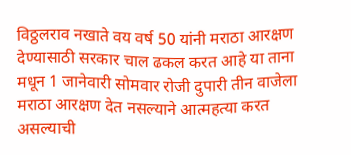विठ्ठलराव नखाते वय वर्ष 50 यांनी मराठा आरक्षण देण्यासाठी सरकार चाल ढकल करत आहे या ताना मधून 1 जानेवारी सोमवार रोजी दुपारी तीन वाजेला मराठा आरक्षण देत नसल्याने आत्महत्या करत असल्याची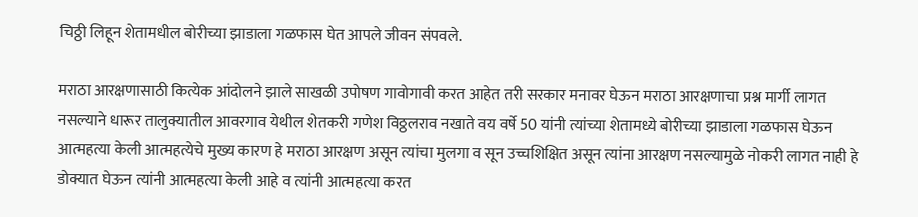चिठ्ठी लिहून शेतामधील बोरीच्या झाडाला गळफास घेत आपले जीवन संपवले.

मराठा आरक्षणासाठी कित्येक आंदोलने झाले साखळी उपोषण गावोगावी करत आहेत तरी सरकार मनावर घेऊन मराठा आरक्षणाचा प्रश्न मार्गी लागत नसल्याने धारूर तालुक्यातील आवरगाव येथील शेतकरी गणेश विठ्ठलराव नखाते वय वर्षे 50 यांनी त्यांच्या शेतामध्ये बोरीच्या झाडाला गळफास घेऊन आत्महत्या केली आत्महत्येचे मुख्य कारण हे मराठा आरक्षण असून त्यांचा मुलगा व सून उच्चशिक्षित असून त्यांना आरक्षण नसल्यामुळे नोकरी लागत नाही हे डोक्यात घेऊन त्यांनी आत्महत्या केली आहे व त्यांनी आत्महत्या करत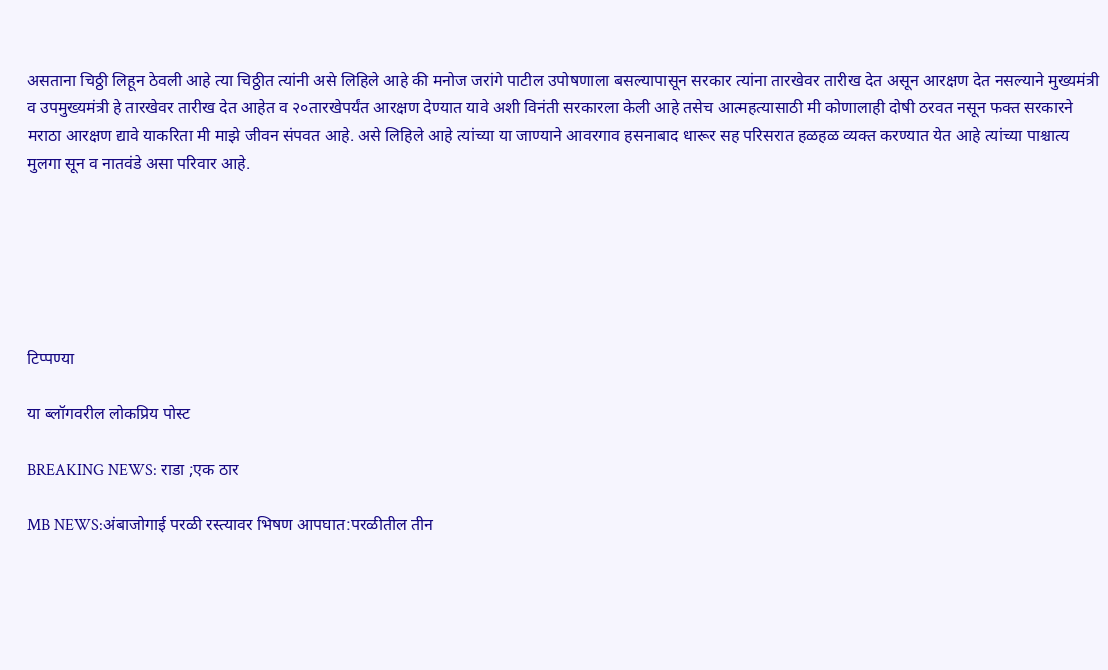असताना चिठ्ठी लिहून ठेवली आहे त्या चिठ्ठीत त्यांनी असे लिहिले आहे की मनोज जरांगे पाटील उपोषणाला बसल्यापासून सरकार त्यांना तारखेवर तारीख देत असून आरक्षण देत नसल्याने मुख्यमंत्री व उपमुख्यमंत्री हे तारखेवर तारीख देत आहेत व २०तारखेपर्यंत आरक्षण देण्यात यावे अशी विनंती सरकारला केली आहे तसेच आत्महत्यासाठी मी कोणालाही दोषी ठरवत नसून फक्त सरकारने मराठा आरक्षण द्यावे याकरिता मी माझे जीवन संपवत आहे. असे लिहिले आहे त्यांच्या या जाण्याने आवरगाव हसनाबाद धारूर सह परिसरात हळहळ व्यक्त करण्यात येत आहे त्यांच्या पाश्चात्य मुलगा सून व नातवंडे असा परिवार आहे.






टिप्पण्या

या ब्लॉगवरील लोकप्रिय पोस्ट

BREAKING NEWS: राडा ;एक ठार

MB NEWS:अंबाजोगाई परळी रस्त्यावर भिषण आपघात:परळीतील तीन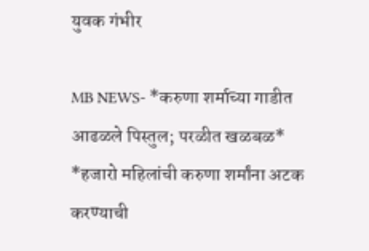युवक गंभीर

MB NEWS- *करुणा शर्माच्या गाडीत आढळले पिस्तुल; परळीत खळबळ* *हजारो महिलांची करुणा शर्मांना अटक करण्याची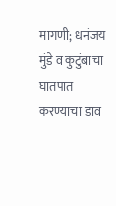मागणी; धनंजय मुंडे व कुटुंबाचा घातपात करण्याचा डाव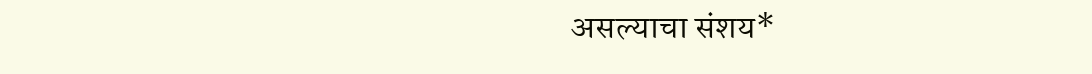असल्याचा संशय*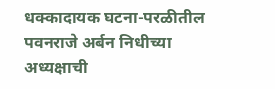धक्कादायक घटना-परळीतील पवनराजे अर्बन निधीच्या अध्यक्षाची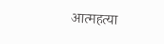आत्महत्या